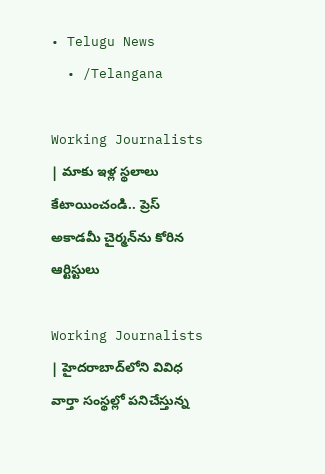• Telugu News
  • /Telangana

Working Journalists | మాకు ఇళ్ల స్థ‌లాలు కేటాయించండి.. ప్రెస్ అకాడ‌మీ చైర్మ‌న్‌ను కోరిన ఆర్టిస్టులు

Working Journalists | హైదరాబాద్‌లోని వివిధ వార్తా సంస్థల్లో పనిచేస్తున్న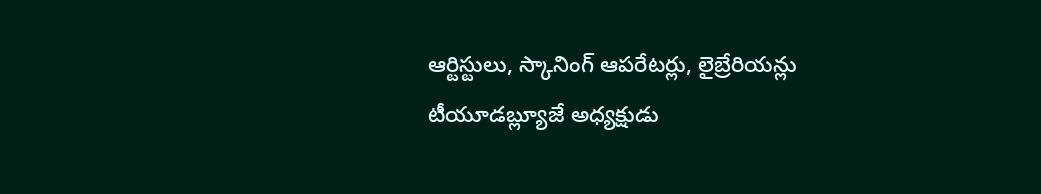ఆర్టిస్టులు, స్కానింగ్ ఆపరేటర్లు, లైబ్రేరియన్లు టీయూడబ్ల్యూజే అధ్యక్షుడు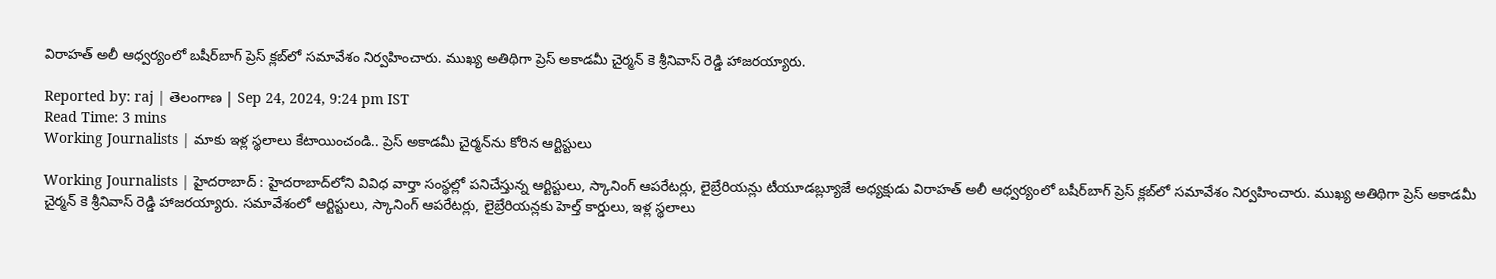విరాహత్ అలీ ఆధ్వర్యంలో బషీర్‌బాగ్ ప్రెస్ క్లబ్‌లో సమావేశం నిర్వహించారు. ముఖ్య అతిథిగా ప్రెస్ అకాడ‌మీ చైర్మ‌న్ కె శ్రీనివాస్ రెడ్డి హాజరయ్యారు.

Reported by: raj | తెలంగాణ‌ | Sep 24, 2024, 9:24 pm IST
Read Time: 3 mins
Working Journalists | మాకు ఇళ్ల స్థ‌లాలు కేటాయించండి.. ప్రెస్ అకాడ‌మీ చైర్మ‌న్‌ను కోరిన ఆర్టిస్టులు

Working Journalists | హైదరాబాద్ : హైదరాబాద్‌లోని వివిధ వార్తా సంస్థల్లో పనిచేస్తున్న ఆర్టిస్టులు, స్కానింగ్ ఆపరేటర్లు, లైబ్రేరియన్లు టీయూడబ్ల్యూజే అధ్యక్షుడు విరాహత్ అలీ ఆధ్వర్యంలో బషీర్‌బాగ్ ప్రెస్ క్లబ్‌లో సమావేశం నిర్వహించారు. ముఖ్య అతిథిగా ప్రెస్ అకాడ‌మీ చైర్మ‌న్ కె శ్రీనివాస్ రెడ్డి హాజరయ్యారు. సమావేశంలో ఆర్టిస్టులు, స్కానింగ్ ఆపరేటర్లు, లైబ్రేరియన్లకు హెల్త్ కార్డులు, ఇళ్ల స్థలాలు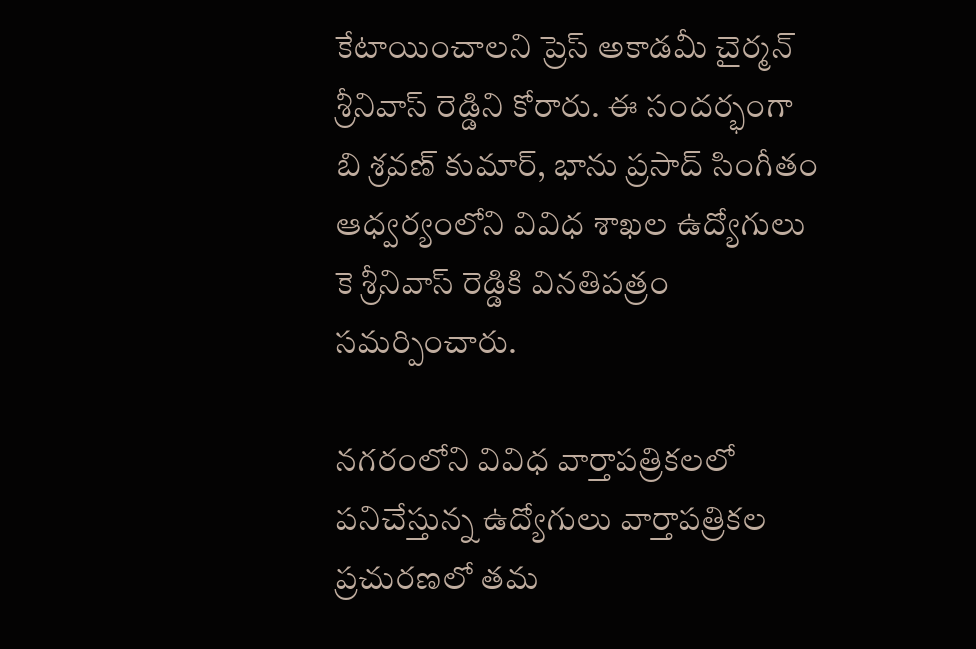కేటాయించాల‌ని ప్రెస్ అకాడమీ చైర్మన్ శ్రీనివాస్ రెడ్డిని కోరారు. ఈ సంద‌ర్భంగా బి శ్రవణ్ కుమార్, భాను ప్రసాద్ సింగీతం ఆధ్వర్యంలోని వివిధ శాఖల ఉద్యోగులు కె శ్రీనివాస్ రెడ్డికి వినతిపత్రం సమర్పించారు.

నగరంలోని వివిధ వార్తాపత్రికలలో పనిచేస్తున్న ఉద్యోగులు వార్తాపత్రికల ప్రచురణలో తమ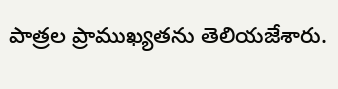పాత్రల ప్రాముఖ్యతను తెలియజేశారు.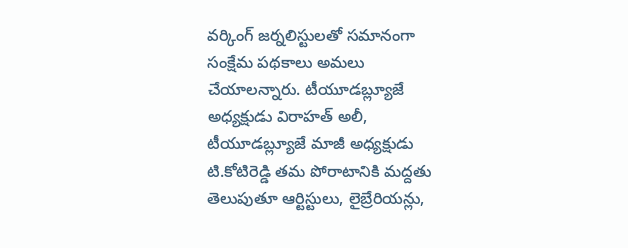వర్కింగ్ జర్నలిస్టులతో సమానంగా సంక్షేమ పథకాలు అమ‌లు చేయాల‌న్నారు. టీయూడబ్ల్యూజే అధ్యక్షుడు విరాహత్ అలీ, టీయూడబ్ల్యూజే మాజీ అధ్యక్షుడు టి.కోటిరెడ్డి తమ పోరాటానికి మద్దతు తెలుపుతూ ఆర్టిస్టులు, లైబ్రేరియన్లు,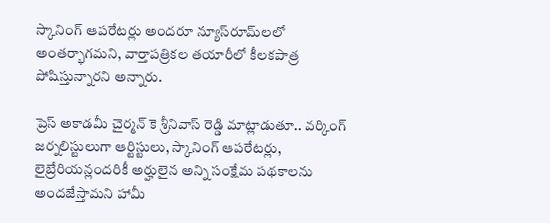స్కానింగ్ ఆపరేటర్లు అందరూ న్యూస్‌రూమ్‌లలో అంతర్భాగమని, వార్తాపత్రికల తయారీలో కీలకపాత్ర పోషిస్తున్నారని అన్నారు.

ప్రెస్ అకాడమీ చైర్మన్ కె శ్రీనివాస్ రెడ్డి మాట్లాడుతూ.. వర్కింగ్ జర్నలిస్టులుగా ఆర్టిస్టులు, స్కానింగ్ ఆపరేటర్లు, లైబ్రేరియన్లందరికీ అర్హులైన అన్ని సంక్షేమ పథకాలను అందజేస్తామని హామీ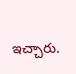ఇచ్చారు.